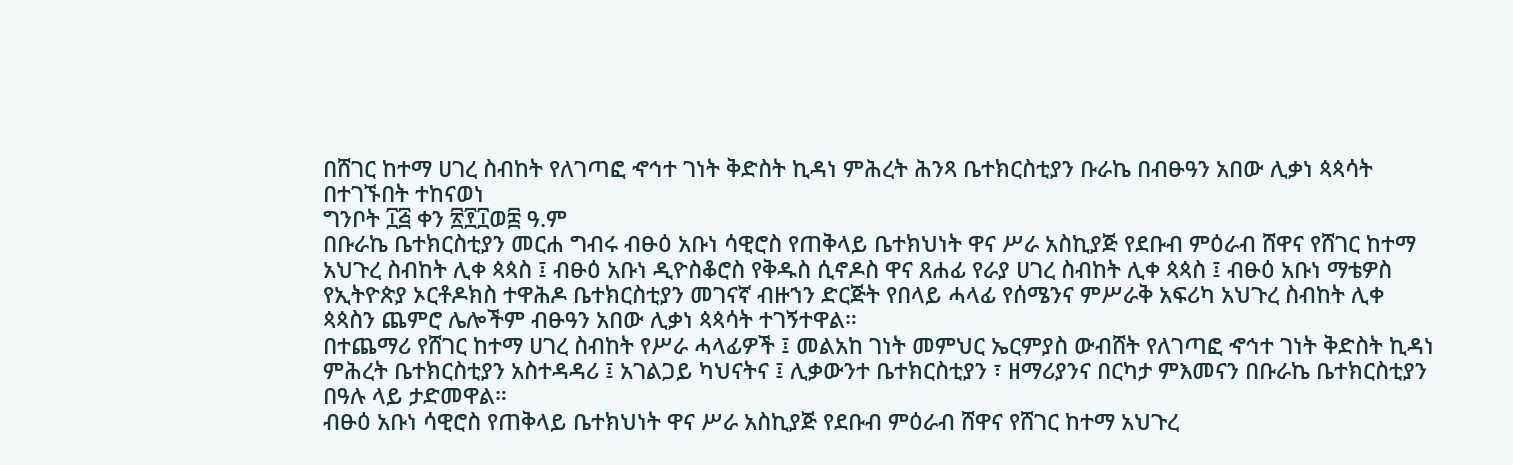በሸገር ከተማ ሀገረ ስብከት የለገጣፎ ኆኅተ ገነት ቅድስት ኪዳነ ምሕረት ሕንጻ ቤተክርስቲያን ቡራኬ በብፁዓን አበው ሊቃነ ጳጳሳት በተገኙበት ተከናወነ
ግንቦት ፲፭ ቀን ፳፻፲ወ፰ ዓ.ም
በቡራኬ ቤተክርስቲያን መርሐ ግብሩ ብፁዕ አቡነ ሳዊሮስ የጠቅላይ ቤተክህነት ዋና ሥራ አስኪያጅ የደቡብ ምዕራብ ሸዋና የሸገር ከተማ አህጉረ ስብከት ሊቀ ጳጳስ ፤ ብፁዕ አቡነ ዲዮስቆሮስ የቅዱስ ሲኖዶስ ዋና ጸሐፊ የራያ ሀገረ ስብከት ሊቀ ጳጳስ ፤ ብፁዕ አቡነ ማቴዎስ የኢትዮጵያ ኦርቶዶክስ ተዋሕዶ ቤተክርስቲያን መገናኛ ብዙኀን ድርጅት የበላይ ሓላፊ የሰሜንና ምሥራቅ አፍሪካ አህጉረ ስብከት ሊቀ ጳጳስን ጨምሮ ሌሎችም ብፁዓን አበው ሊቃነ ጳጳሳት ተገኝተዋል።
በተጨማሪ የሸገር ከተማ ሀገረ ስብከት የሥራ ሓላፊዎች ፤ መልአከ ገነት መምህር ኤርምያስ ውብሸት የለገጣፎ ኆኅተ ገነት ቅድስት ኪዳነ ምሕረት ቤተክርስቲያን አስተዳዳሪ ፤ አገልጋይ ካህናትና ፤ ሊቃውንተ ቤተክርስቲያን ፣ ዘማሪያንና በርካታ ምእመናን በቡራኬ ቤተክርስቲያን በዓሉ ላይ ታድመዋል።
ብፁዕ አቡነ ሳዊሮስ የጠቅላይ ቤተክህነት ዋና ሥራ አስኪያጅ የደቡብ ምዕራብ ሸዋና የሸገር ከተማ አህጉረ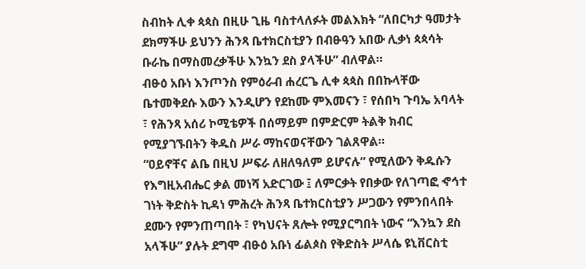ስብከት ሊቀ ጳጳስ በዚሁ ጊዜ ባስተላለፉት መልእክት “ለበርካታ ዓመታት ደክማችሁ ይህንን ሕንጻ ቤተክርስቲያን በብፁዓን አበው ሊቃነ ጳጳሳት ቡራኬ በማስመረቃችሁ እንኳን ደስ ያላችሁ” ብለዋል።
ብፁዕ አቡነ እንጦንስ የምዕራብ ሐረርጌ ሊቀ ጳጳስ በበኩላቸው ቤተመቅደሱ እውን እንዲሆን የደከሙ ምእመናን ፣ የሰበካ ጉባኤ አባላት ፣ የሕንጻ አሰሪ ኮሚቴዎች በሰማይም በምድርም ትልቅ ክብር የሚያገኙበትን ቅዱስ ሥራ ማከናወናቸውን ገልጸዋል።
“ዐይኖቸና ልቤ በዚህ ሥፍራ ለዘለዓለም ይሆናሉ” የሚለውን ቅዱሱን የእግዚአብሔር ቃል መነሻ አድርገው ፤ ለምርቃት የበቃው የለገጣፎ ኆኅተ ገነት ቅድስት ኪዳነ ምሕረት ሕንጻ ቤተክርስቲያን ሥጋውን የምንበላበት ደሙን የምንጠጣበት ፣ የካህናት ጸሎት የሚያርግበት ነውና “እንኳን ደስ አላችሁ” ያሉት ደግሞ ብፁዕ አቡነ ፊልጶስ የቅድስት ሥላሴ ዩኒቨርስቲ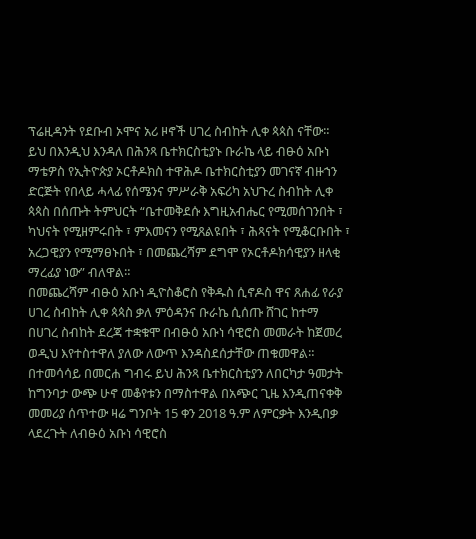ፕሬዚዳንት የደቡብ ኦሞና አሪ ዞኖች ሀገረ ስብከት ሊቀ ጳጳስ ናቸው።
ይህ በእንዲህ እንዳለ በሕንጻ ቤተክርስቲያኑ ቡራኬ ላይ ብፁዕ አቡነ ማቴዎስ የኢትዮጵያ ኦርቶዶክስ ተዋሕዶ ቤተክርስቲያን መገናኛ ብዙኀን ድርጅት የበላይ ሓላፊ የሰሜንና ምሥራቅ አፍሪካ አህጉረ ስብከት ሊቀ ጳጳስ በሰጡት ትምህርት “ቤተመቅደሱ እግዚአብሔር የሚመሰገንበት ፣ ካህናት የሚዘምሩበት ፣ ምእመናን የሚጸልዩበት ፣ ሕጻናት የሚቆርቡበት ፣ አረጋዊያን የሚማፀኑበት ፣ በመጨረሻም ደግሞ የኦርቶዶክሳዊያን ዘላቂ ማረፊያ ነው” ብለዋል።
በመጨረሻም ብፁዕ አቡነ ዲዮስቆሮስ የቅዱስ ሲኖዶስ ዋና ጸሐፊ የራያ ሀገረ ስብከት ሊቀ ጳጳስ ቃለ ምዕዳንና ቡራኬ ሲሰጡ ሸገር ከተማ በሀገረ ስብከት ደረጃ ተቋቁሞ በብፁዕ አቡነ ሳዊሮስ መመራት ከጀመረ ወዲህ እየተስተዋለ ያለው ለውጥ እንዳስደሰታቸው ጠቁመዋል።
በተመሳሳይ በመርሐ ግብሩ ይህ ሕንጻ ቤተክርስቲያን ለበርካታ ዓመታት ከግንባታ ውጭ ሁኖ መቆየቱን በማስተዋል በአጭር ጊዜ እንዲጠናቀቅ መመሪያ ሰጥተው ዛሬ ግንቦት 15 ቀን 2018 ዓ.ም ለምርቃት እንዲበቃ ላደረጉት ለብፁዕ አቡነ ሳዊሮስ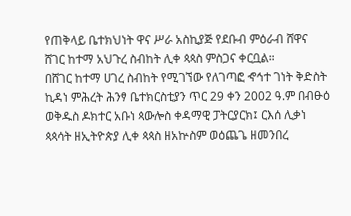የጠቅላይ ቤተክህነት ዋና ሥራ አስኪያጅ የደቡብ ምዕራብ ሸዋና ሸገር ከተማ አህጉረ ስብከት ሊቀ ጳጳስ ምስጋና ቀርቧል።
በሸገር ከተማ ሀገረ ስብከት የሚገኘው የለገጣፎ ኆኅተ ገነት ቅድስት ኪዳነ ምሕረት ሕንፃ ቤተክርስቲያን ጥር 29 ቀን 2002 ዓ.ም በብፁዕ ወቅዱስ ዶክተር አቡነ ጳውሎስ ቀዳማዊ ፓትርያርክ፤ ርእሰ ሊቃነ ጳጳሳት ዘኢትዮጵያ ሊቀ ጳጳስ ዘአኵስም ወዕጨጌ ዘመንበረ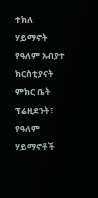ተክለ ሃይማኖት የዓለም አብያተ ክርስቲያናት ምክር ቤት ፕሬዚደንት፣ የዓለም ሃይማኖቶች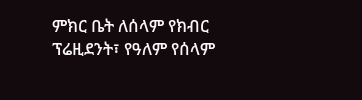ምክር ቤት ለሰላም የክብር ፕሬዚደንት፣ የዓለም የሰላም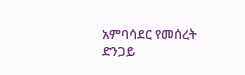አምባሳደር የመሰረት ድንጋይ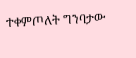ተቀምጦለት ግንባታው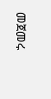መጀመሩ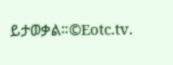ይታወቃል።©Eotc.tv.